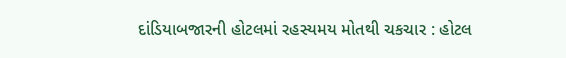દાંડિયાબજારની હોટલમાં રહસ્યમય મોતથી ચકચાર : હોટલ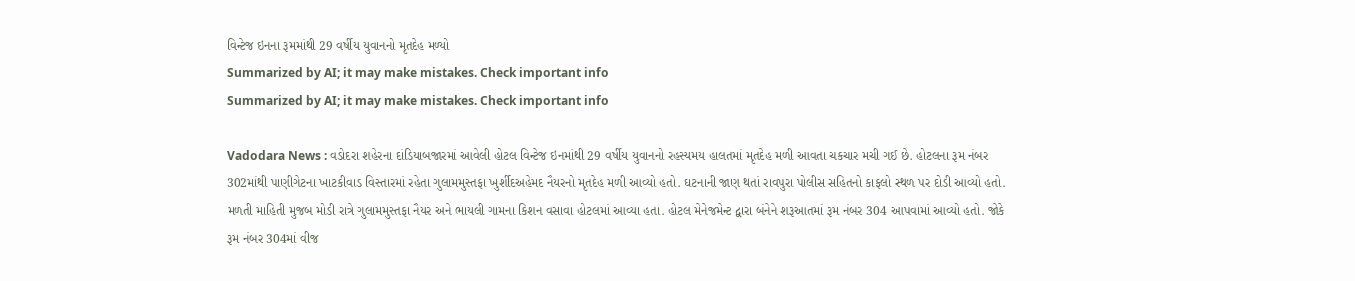વિન્ટેજ ઇનના રૂમમાંથી 29 વર્ષીય યુવાનનો મૃતદેહ મળ્યો
Summarized by AI; it may make mistakes. Check important info
Summarized by AI; it may make mistakes. Check important info

Vadodara News : વડોદરા શહેરના દાંડિયાબજારમાં આવેલી હોટલ વિન્ટેજ ઇનમાંથી 29 વર્ષીય યુવાનનો રહસ્યમય હાલતમાં મૃતદેહ મળી આવતા ચકચાર મચી ગઈ છે. હોટલના રૂમ નંબર 302માંથી પાણીગેટના ખાટકીવાડ વિસ્તારમાં રહેતા ગુલામમુસ્તફા ખુર્શીદઅહેમદ નૈયરનો મૃતદેહ મળી આવ્યો હતો. ઘટનાની જાણ થતાં રાવપુરા પોલીસ સહિતનો કાફલો સ્થળ પર દોડી આવ્યો હતો.
મળતી માહિતી મુજબ મોડી રાત્રે ગુલામમુસ્તફા નૈયર અને ભાયલી ગામના કિશન વસાવા હોટલમાં આવ્યા હતા. હોટલ મેનેજમેન્ટ દ્વારા બંનેને શરૂઆતમાં રૂમ નંબર 304 આપવામાં આવ્યો હતો. જોકે રૂમ નંબર 304માં વીજ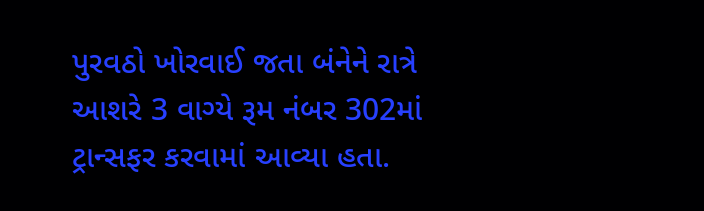પુરવઠો ખોરવાઈ જતા બંનેને રાત્રે આશરે 3 વાગ્યે રૂમ નંબર 302માં ટ્રાન્સફર કરવામાં આવ્યા હતા.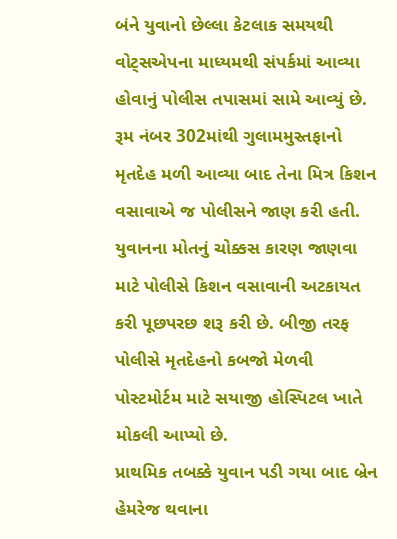બંને યુવાનો છેલ્લા કેટલાક સમયથી વોટ્સએપના માધ્યમથી સંપર્કમાં આવ્યા હોવાનું પોલીસ તપાસમાં સામે આવ્યું છે. રૂમ નંબર 302માંથી ગુલામમુસ્તફાનો મૃતદેહ મળી આવ્યા બાદ તેના મિત્ર કિશન વસાવાએ જ પોલીસને જાણ કરી હતી.
યુવાનના મોતનું ચોક્કસ કારણ જાણવા માટે પોલીસે કિશન વસાવાની અટકાયત કરી પૂછપરછ શરૂ કરી છે. બીજી તરફ પોલીસે મૃતદેહનો કબજો મેળવી પોસ્ટમોર્ટમ માટે સયાજી હોસ્પિટલ ખાતે મોકલી આપ્યો છે.
પ્રાથમિક તબક્કે યુવાન પડી ગયા બાદ બ્રેન હેમરેજ થવાના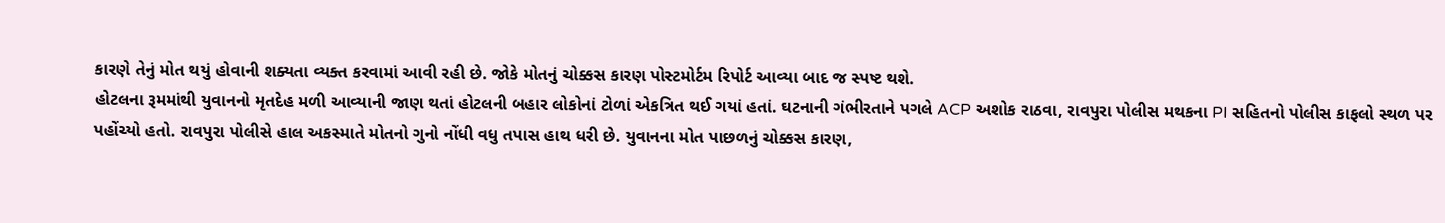કારણે તેનું મોત થયું હોવાની શક્યતા વ્યક્ત કરવામાં આવી રહી છે. જોકે મોતનું ચોક્કસ કારણ પોસ્ટમોર્ટમ રિપોર્ટ આવ્યા બાદ જ સ્પષ્ટ થશે.
હોટલના રૂમમાંથી યુવાનનો મૃતદેહ મળી આવ્યાની જાણ થતાં હોટલની બહાર લોકોનાં ટોળાં એકત્રિત થઈ ગયાં હતાં. ઘટનાની ગંભીરતાને પગલે ACP અશોક રાઠવા, રાવપુરા પોલીસ મથકના PI સહિતનો પોલીસ કાફલો સ્થળ પર પહોંચ્યો હતો. રાવપુરા પોલીસે હાલ અકસ્માતે મોતનો ગુનો નોંધી વધુ તપાસ હાથ ધરી છે. યુવાનના મોત પાછળનું ચોક્કસ કારણ,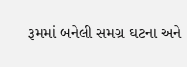રૂમમાં બનેલી સમગ્ર ઘટના અને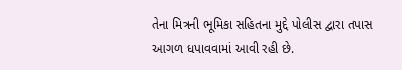તેના મિત્રની ભૂમિકા સહિતના મુદ્દે પોલીસ દ્વારા તપાસ આગળ ધપાવવામાં આવી રહી છે.